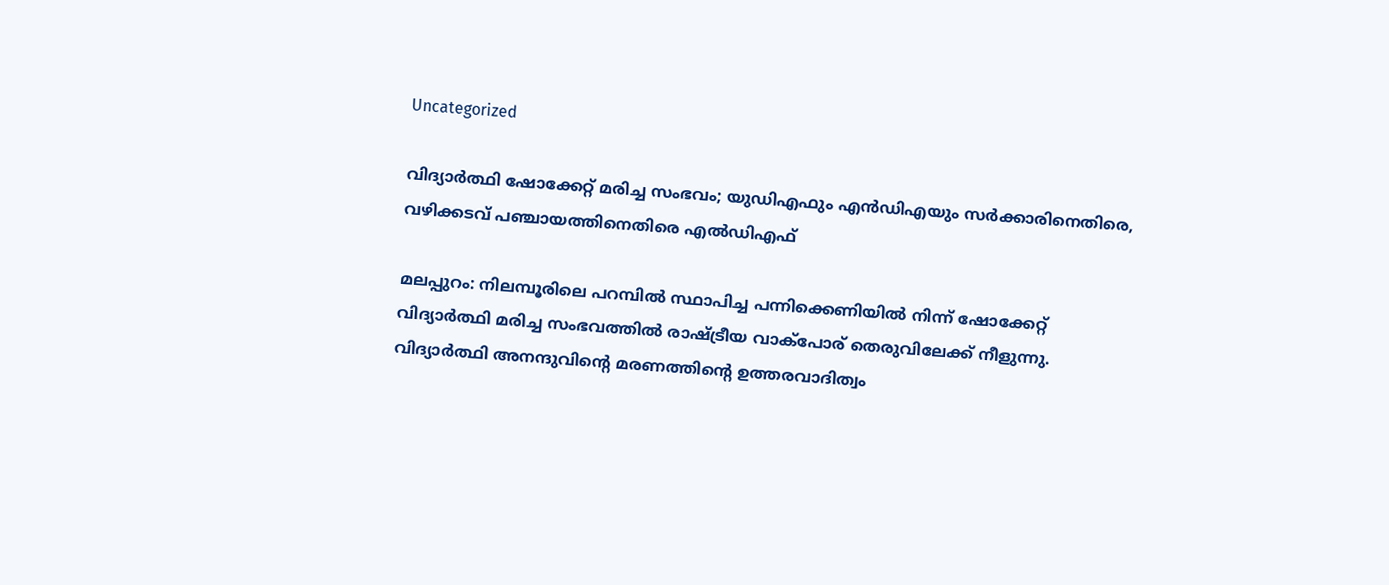Uncategorized

വിദ്യാർത്ഥി ഷോക്കേറ്റ് മരിച്ച സംഭവം; യുഡിഎഫും എൻഡിഎയും സർക്കാരിനെതിരെ, വഴിക്കടവ് പഞ്ചായത്തിനെതിരെ എൽഡിഎഫ്

മലപ്പുറം: നിലമ്പൂരിലെ പറമ്പിൽ സ്ഥാപിച്ച പന്നിക്കെണിയിൽ നിന്ന് ഷോക്കേറ്റ് വിദ്യാർത്ഥി മരിച്ച സംഭവത്തിൽ രാഷ്ട്രീയ വാക്പോര് തെരുവിലേക്ക് നീളുന്നു. വിദ്യാർത്ഥി അനന്ദുവിന്റെ മരണത്തിൻ്റെ ഉത്തരവാദിത്വം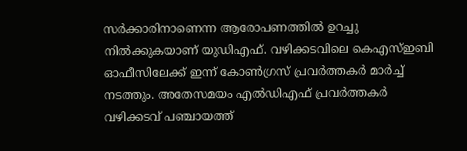സർക്കാരിനാണെന്ന ആരോപണത്തിൽ ഉറച്ചു നിൽക്കുകയാണ് യുഡിഎഫ്. വഴിക്കടവിലെ കെഎസ്ഇബി ഓഫീസിലേക്ക് ഇന്ന് കോൺഗ്രസ് പ്രവർത്തകർ മാർച്ച് നടത്തും. അതേസമയം എൽഡിഎഫ് പ്രവർത്തകർ വഴിക്കടവ് പഞ്ചായത്ത്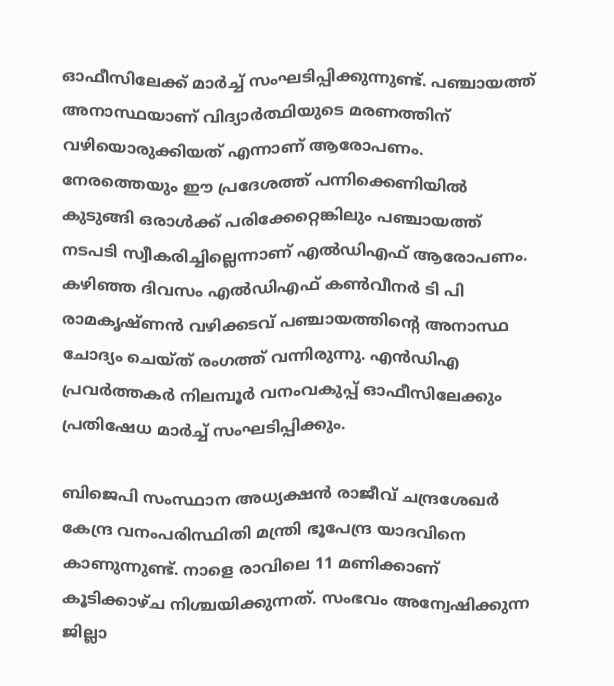ഓഫീസിലേക്ക് മാർച്ച് സംഘടിപ്പിക്കുന്നുണ്ട്. പഞ്ചായത്ത് അനാസ്ഥയാണ് വിദ്യാർത്ഥിയുടെ മരണത്തിന് വഴിയൊരുക്കിയത് എന്നാണ് ആരോപണം. നേരത്തെയും ഈ പ്രദേശത്ത് പന്നിക്കെണിയിൽ കുടുങ്ങി ഒരാൾക്ക് പരിക്കേറ്റെങ്കിലും പഞ്ചായത്ത് നടപടി സ്വീകരിച്ചില്ലെന്നാണ് എൽഡിഎഫ് ആരോപണം. കഴിഞ്ഞ ദിവസം എൽഡിഎഫ് കൺവീനർ ടി പി രാമകൃഷ്ണൻ വഴിക്കടവ് പഞ്ചായത്തിൻ്റെ അനാസ്ഥ ചോദ്യം ചെയ്ത് രംഗത്ത് വന്നിരുന്നു. എൻഡിഎ പ്രവർത്തകർ നിലമ്പൂർ വനംവകുപ്പ് ഓഫീസിലേക്കും പ്രതിഷേധ മാർച്ച് സംഘടിപ്പിക്കും.

ബിജെപി സംസ്ഥാന അധ്യക്ഷൻ രാജീവ് ചന്ദ്രശേഖർ കേന്ദ്ര വനംപരിസ്ഥിതി മന്ത്രി ഭൂപേന്ദ്ര യാദവിനെ കാണുന്നുണ്ട്. നാളെ രാവിലെ 11 മണിക്കാണ് കൂടിക്കാഴ്ച നിശ്ചയിക്കുന്നത്. സംഭവം അന്വേഷിക്കുന്ന ജില്ലാ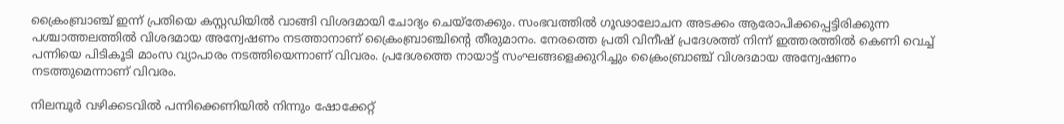ക്രൈംബ്രാഞ്ച് ഇന്ന് പ്രതിയെ കസ്റ്റഡിയിൽ വാങ്ങി വിശദമായി ചോദ്യം ചെയ്തേക്കും. സംഭവത്തിൽ ഗൂഢാലോചന അടക്കം ആരോപിക്കപ്പെട്ടിരിക്കുന്ന പശ്ചാത്തലത്തിൽ വിശദമായ അന്വേഷണം നടത്താനാണ് ക്രൈംബ്രാഞ്ചിൻ്റെ തീരുമാനം. നേരത്തെ പ്രതി വിനീഷ് പ്രദേശത്ത് നിന്ന് ഇത്തരത്തിൽ കെണി വെച്ച് പന്നിയെ പിടികൂടി മാംസ വ്യാപാരം നടത്തിയെന്നാണ് വിവരം. പ്രദേശത്തെ നായാട്ട് സംഘങ്ങളെക്കുറിച്ചും ക്രൈംബ്രാഞ്ച് വിശദമായ അന്വേഷണം നടത്തുമെന്നാണ് വിവരം.

നിലമ്പൂ‍ർ വഴിക്കടവിൽ പന്നിക്കെണിയിൽ നിന്നും ഷോക്കേറ്റ്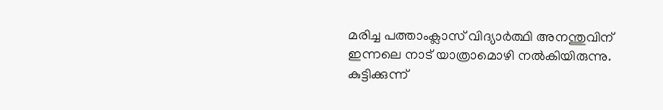മരിച്ച പത്താംക്ലാസ് വിദ്യാർത്ഥി അനന്തുവിന് ഇന്നലെ നാട് യാത്രാമൊഴി നൽകിയിരുന്നു. കുട്ടിക്കുന്ന്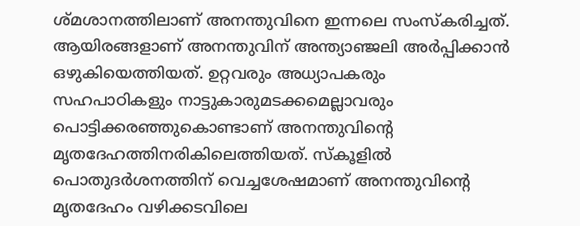ശ്മശാനത്തിലാണ് അനന്തുവിനെ ഇന്നലെ സംസ്കരിച്ചത്. ആയിരങ്ങളാണ് അനന്തുവിന് അന്ത്യാഞ്ജലി അർപ്പിക്കാൻ ഒഴുകിയെത്തിയത്. ഉറ്റവരും അധ്യാപകരും സഹപാഠികളും നാട്ടുകാരുമടക്കമെല്ലാവരും പൊട്ടിക്കരഞ്ഞുകൊണ്ടാണ് അനന്തുവിന്റെ മൃതദേഹത്തിനരികിലെത്തിയത്. സ്കൂളിൽ പൊതുദർശനത്തിന് വെച്ചശേഷമാണ് അനന്തുവിന്റെ മൃതദേഹം വഴിക്കടവിലെ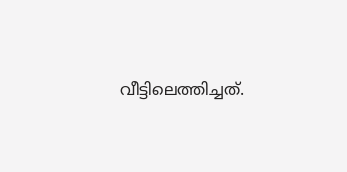വീട്ടിലെത്തിച്ചത്.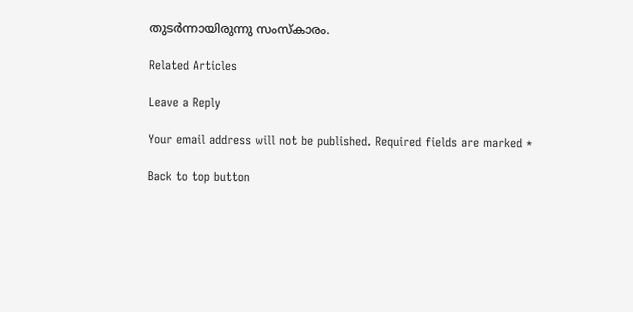തുടർന്നായിരുന്നു സംസ്കാരം.

Related Articles

Leave a Reply

Your email address will not be published. Required fields are marked *

Back to top button